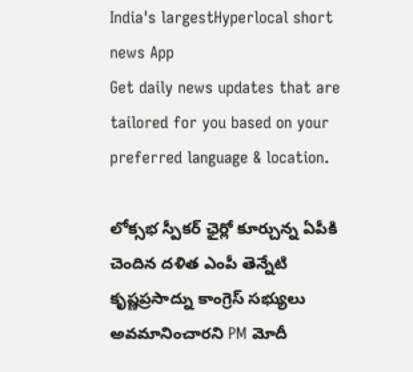India's largestHyperlocal short
news App
Get daily news updates that are tailored for you based on your preferred language & location.

లోక్సభ స్పీకర్ ఛైర్లో కూర్చున్న ఏపీకి చెందిన దళిత ఎంపీ తెన్నేటి కృష్ణప్రసాద్ను కాంగ్రెస్ సభ్యులు అవమానించారని PM మోదీ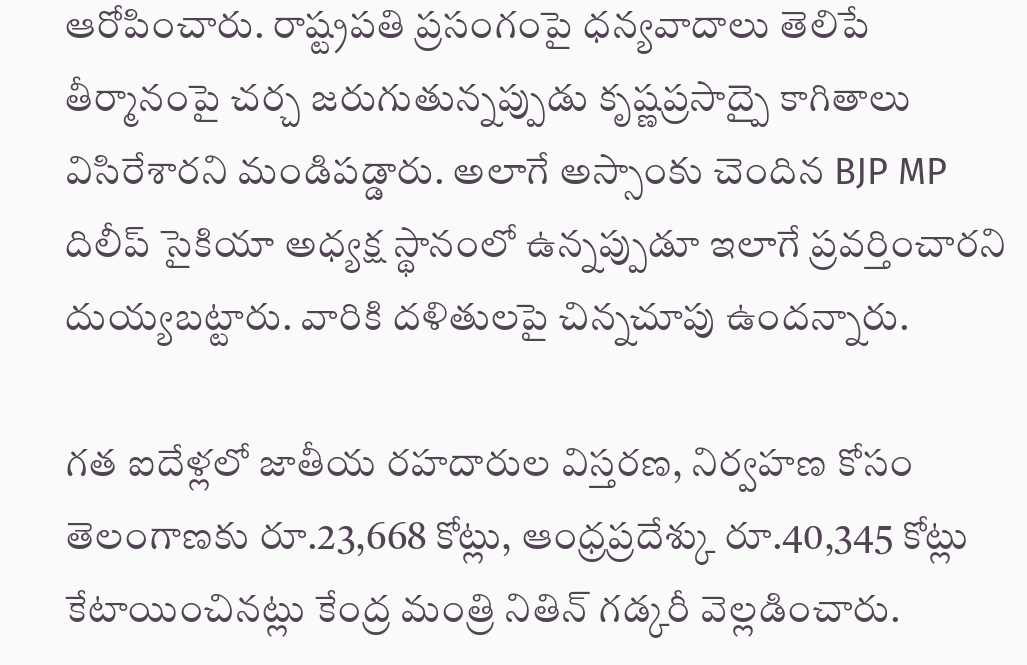ఆరోపించారు. రాష్ట్రపతి ప్రసంగంపై ధన్యవాదాలు తెలిపే తీర్మానంపై చర్చ జరుగుతున్నప్పుడు కృష్ణప్రసాద్పై కాగితాలు విసిరేశారని మండిపడ్డారు. అలాగే అస్సాంకు చెందిన BJP MP దిలీప్ సైకియా అధ్యక్ష స్థానంలో ఉన్నప్పుడూ ఇలాగే ప్రవర్తించారని దుయ్యబట్టారు. వారికి దళితులపై చిన్నచూపు ఉందన్నారు.

గత ఐదేళ్లలో జాతీయ రహదారుల విస్తరణ, నిర్వహణ కోసం తెలంగాణకు రూ.23,668 కోట్లు, ఆంధ్రప్రదేశ్కు రూ.40,345 కోట్లు కేటాయించినట్లు కేంద్ర మంత్రి నితిన్ గడ్కరీ వెల్లడించారు.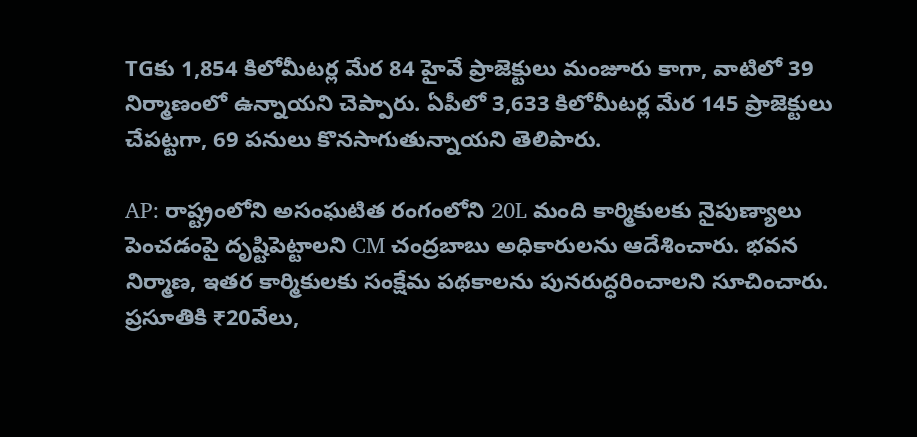TGకు 1,854 కిలోమీటర్ల మేర 84 హైవే ప్రాజెక్టులు మంజూరు కాగా, వాటిలో 39 నిర్మాణంలో ఉన్నాయని చెప్పారు. ఏపీలో 3,633 కిలోమీటర్ల మేర 145 ప్రాజెక్టులు చేపట్టగా, 69 పనులు కొనసాగుతున్నాయని తెలిపారు.

AP: రాష్ట్రంలోని అసంఘటిత రంగంలోని 20L మంది కార్మికులకు నైపుణ్యాలు పెంచడంపై దృష్టిపెట్టాలని CM చంద్రబాబు అధికారులను ఆదేశించారు. భవన నిర్మాణ, ఇతర కార్మికులకు సంక్షేమ పథకాలను పునరుద్ధరించాలని సూచించారు. ప్రసూతికి ₹20వేలు,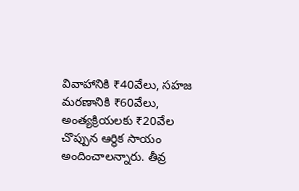వివాహానికి ₹40వేలు, సహజ మరణానికి ₹60వేలు, అంత్యక్రియలకు ₹20వేల చొప్పున ఆర్థిక సాయం అందించాలన్నారు. తీవ్ర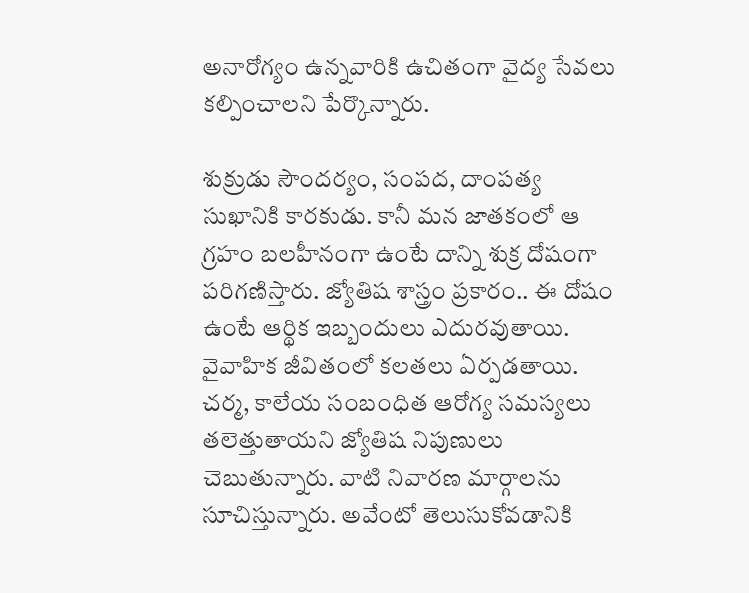అనారోగ్యం ఉన్నవారికి ఉచితంగా వైద్య సేవలు కల్పించాలని పేర్కొన్నారు.

శుక్రుడు సౌందర్యం, సంపద, దాంపత్య సుఖానికి కారకుడు. కానీ మన జాతకంలో ఆ గ్రహం బలహీనంగా ఉంటే దాన్ని శుక్ర దోషంగా పరిగణిస్తారు. జ్యోతిష శాస్త్రం ప్రకారం.. ఈ దోషం ఉంటే ఆర్థిక ఇబ్బందులు ఎదురవుతాయి. వైవాహిక జీవితంలో కలతలు ఏర్పడతాయి. చర్మ, కాలేయ సంబంధిత ఆరోగ్య సమస్యలు తలెత్తుతాయని జ్యోతిష నిపుణులు చెబుతున్నారు. వాటి నివారణ మార్గాలను సూచిస్తున్నారు. అవేంటో తెలుసుకోవడానికి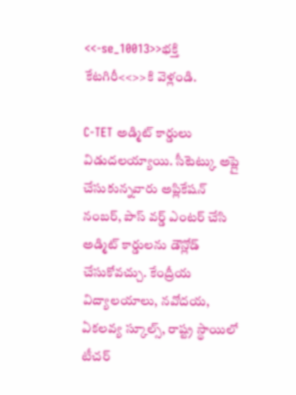<<-se_10013>>భక్తి కేటగిరీ<<>>కి వెళ్లండి.

C-TET అడ్మిట్ కార్డులు విడుదలయ్యాయి. సీటెట్కు అప్లై చేసుకున్నవారు అప్లికేషన్ నంబర్, పాస్ వర్డ్ ఎంటర్ చేసి అడ్మిట్ కార్డులను డౌన్లోడ్ చేసుకోవచ్చు. కేంద్రీయ విద్యాలయాలు, నవోదయ, ఏకలవ్య స్కూల్స్, రాష్ట్ర స్థాయిలో టీచర్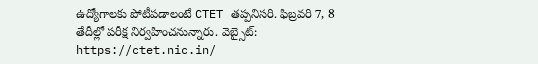ఉద్యోగాలకు పోటీపడాలంటే CTET తప్పనిసరి. ఫిబ్రవరి 7, 8 తేదీల్లో పరీక్ష నిర్వహించనున్నారు. వెబ్సైట్: https://ctet.nic.in/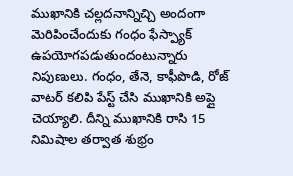ముఖానికి చల్లదనాన్నిచ్చి అందంగా మెరిపించేందుకు గంధం ఫేస్ప్యాక్ ఉపయోగపడుతుందంటున్నారు నిపుణులు. గంధం, తేనె, కాఫీపొడి, రోజ్ వాటర్ కలిపి పేస్ట్ చేసి ముఖానికి అప్లై చెయ్యాలి. దీన్ని ముఖానికి రాసి 15 నిమిషాల తర్వాత శుభ్రం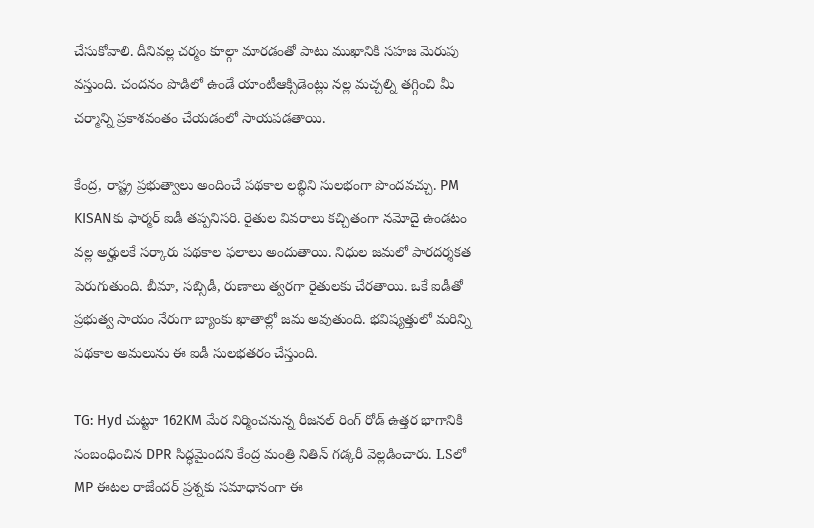చేసుకోవాలి. దీనివల్ల చర్మం కూల్గా మారడంతో పాటు ముఖానికి సహజ మెరుపు వస్తుంది. చందనం పొడిలో ఉండే యాంటీఆక్సిడెంట్లు నల్ల మచ్చల్ని తగ్గించి మీ చర్మాన్ని ప్రకాశవంతం చేయడంలో సాయపడతాయి.

కేంద్ర, రాష్ట్ర ప్రభుత్వాలు అందించే పథకాల లబ్ధిని సులభంగా పొందవచ్చు. PM KISANకు ఫార్మర్ ఐడీ తప్పనిసరి. రైతుల వివరాలు కచ్చితంగా నమోదై ఉండటం వల్ల అర్హులకే సర్కారు పథకాల ఫలాలు అందుతాయి. నిధుల జమలో పారదర్శకత పెరుగుతుంది. బీమా, సబ్సిడీ, రుణాలు త్వరగా రైతులకు చేరతాయి. ఒకే ఐడీతో ప్రభుత్వ సాయం నేరుగా బ్యాంకు ఖాతాల్లో జమ అవుతుంది. భవిష్యత్తులో మరిన్ని పథకాల అమలును ఈ ఐడీ సులభతరం చేస్తుంది.

TG: Hyd చుట్టూ 162KM మేర నిర్మించనున్న రీజనల్ రింగ్ రోడ్ ఉత్తర భాగానికి సంబంధించిన DPR సిద్ధమైందని కేంద్ర మంత్రి నితిన్ గడ్కరీ వెల్లడించారు. LSలో MP ఈటల రాజేందర్ ప్రశ్నకు సమాధానంగా ఈ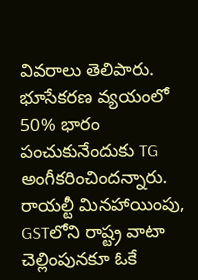వివరాలు తెలిపారు. భూసేకరణ వ్యయంలో 50% భారం పంచుకునేందుకు TG అంగీకరించిందన్నారు. రాయల్టీ మినహాయింపు, GSTలోని రాష్ట్ర వాటా చెల్లింపునకూ ఓకే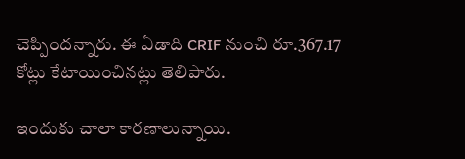చెప్పిందన్నారు. ఈ ఏడాది CRIF నుంచి రూ.367.17 కోట్లు కేటాయించినట్లు తెలిపారు.

ఇందుకు చాలా కారణాలున్నాయి.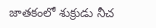జాతకంలో శుక్రుడు నీచ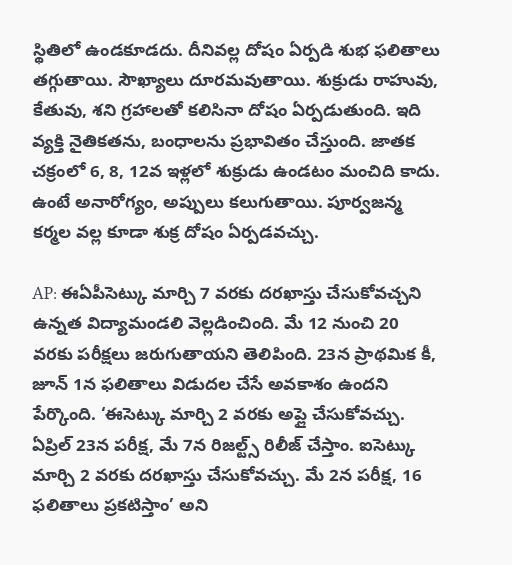స్థితిలో ఉండకూడదు. దీనివల్ల దోషం ఏర్పడి శుభ ఫలితాలు తగ్గుతాయి. సౌఖ్యాలు దూరమవుతాయి. శుక్రుడు రాహువు, కేతువు, శని గ్రహాలతో కలిసినా దోషం ఏర్పడుతుంది. ఇది వ్యక్తి నైతికతను, బంధాలను ప్రభావితం చేస్తుంది. జాతక చక్రంలో 6, 8, 12వ ఇళ్లలో శుక్రుడు ఉండటం మంచిది కాదు. ఉంటే అనారోగ్యం, అప్పులు కలుగుతాయి. పూర్వజన్మ కర్మల వల్ల కూడా శుక్ర దోషం ఏర్పడవచ్చు.

AP: ఈఏపీసెట్కు మార్చి 7 వరకు దరఖాస్తు చేసుకోవచ్చని ఉన్నత విద్యామండలి వెల్లడించింది. మే 12 నుంచి 20 వరకు పరీక్షలు జరుగుతాయని తెలిపింది. 23న ప్రాథమిక కీ, జూన్ 1న ఫలితాలు విడుదల చేసే అవకాశం ఉందని పేర్కొంది. ‘ఈసెట్కు మార్చి 2 వరకు అప్లై చేసుకోవచ్చు. ఏప్రిల్ 23న పరీక్ష, మే 7న రిజల్ట్స్ రిలీజ్ చేస్తాం. ఐసెట్కు మార్చి 2 వరకు దరఖాస్తు చేసుకోవచ్చు. మే 2న పరీక్ష, 16 ఫలితాలు ప్రకటిస్తాం’ అని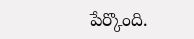పేర్కొంది.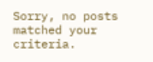Sorry, no posts matched your criteria.